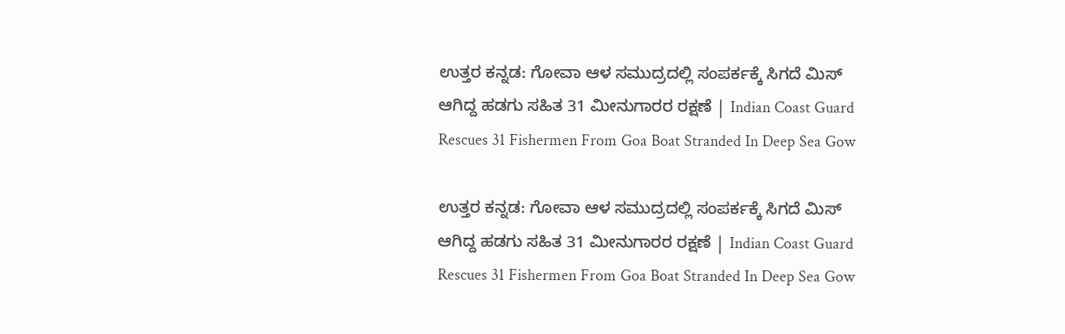ಉತ್ತರ ಕನ್ನಡ: ಗೋವಾ ಆಳ ಸಮುದ್ರದಲ್ಲಿ ಸಂಪರ್ಕಕ್ಕೆ ಸಿಗದೆ ಮಿಸ್‌ ಆಗಿದ್ದ ಹಡಗು ಸಹಿತ 31 ಮೀನುಗಾರರ ರಕ್ಷಣೆ | Indian Coast Guard Rescues 31 Fishermen From Goa Boat Stranded In Deep Sea Gow

ಉತ್ತರ ಕನ್ನಡ: ಗೋವಾ ಆಳ ಸಮುದ್ರದಲ್ಲಿ ಸಂಪರ್ಕಕ್ಕೆ ಸಿಗದೆ ಮಿಸ್‌ ಆಗಿದ್ದ ಹಡಗು ಸಹಿತ 31 ಮೀನುಗಾರರ ರಕ್ಷಣೆ | Indian Coast Guard Rescues 31 Fishermen From Goa Boat Stranded In Deep Sea Gow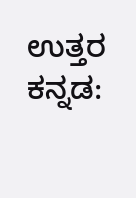ಉತ್ತರ ಕನ್ನಡ: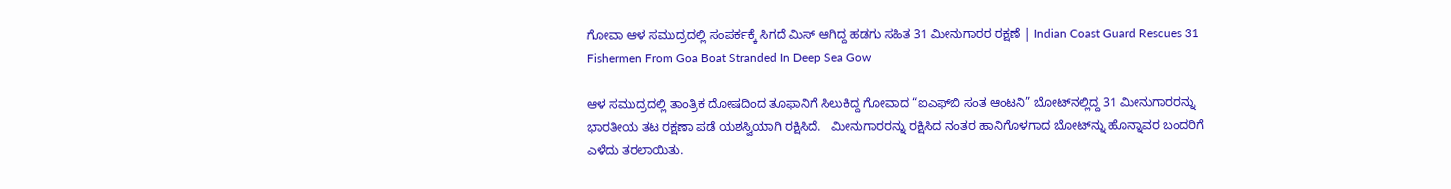ಗೋವಾ ಆಳ ಸಮುದ್ರದಲ್ಲಿ ಸಂಪರ್ಕಕ್ಕೆ ಸಿಗದೆ ಮಿಸ್‌ ಆಗಿದ್ದ ಹಡಗು ಸಹಿತ 31 ಮೀನುಗಾರರ ರಕ್ಷಣೆ | Indian Coast Guard Rescues 31 Fishermen From Goa Boat Stranded In Deep Sea Gow

ಆಳ ಸಮುದ್ರದಲ್ಲಿ ತಾಂತ್ರಿಕ ದೋಷದಿಂದ ತೂಫಾನಿಗೆ ಸಿಲುಕಿದ್ದ ಗೋವಾದ “ಐಎಫ್‌ಬಿ ಸಂತ ಆಂಟನಿ” ಬೋಟ್‌ನಲ್ಲಿದ್ದ 31 ಮೀನುಗಾರರನ್ನು ಭಾರತೀಯ ತಟ ರಕ್ಷಣಾ ಪಡೆ ಯಶಸ್ವಿಯಾಗಿ ರಕ್ಷಿಸಿದೆ.   ಮೀನುಗಾರರನ್ನು ರಕ್ಷಿಸಿದ ನಂತರ ಹಾನಿಗೊಳಗಾದ ಬೋಟ್‌ನ್ನು ಹೊನ್ನಾವರ ಬಂದರಿಗೆ ಎಳೆದು ತರಲಾಯಿತು.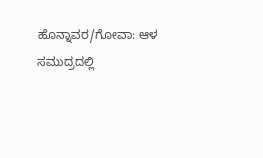ಹೊನ್ನಾವರ/ಗೋವಾ: ಆಳ ಸಮುದ್ರದಲ್ಲಿ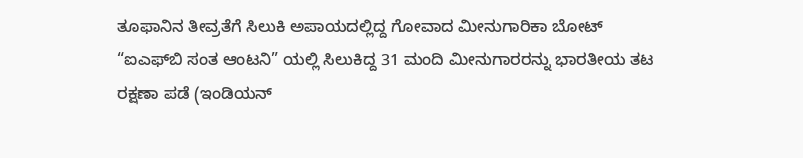ತೂಫಾನಿನ ತೀವ್ರತೆಗೆ ಸಿಲುಕಿ ಅಪಾಯದಲ್ಲಿದ್ದ ಗೋವಾದ ಮೀನುಗಾರಿಕಾ ಬೋಟ್ “ಐಎಫ್‌ಬಿ ಸಂತ ಆಂಟನಿ” ಯಲ್ಲಿ ಸಿಲುಕಿದ್ದ 31 ಮಂದಿ ಮೀನುಗಾರರನ್ನು ಭಾರತೀಯ ತಟ ರಕ್ಷಣಾ ಪಡೆ (ಇಂಡಿಯನ್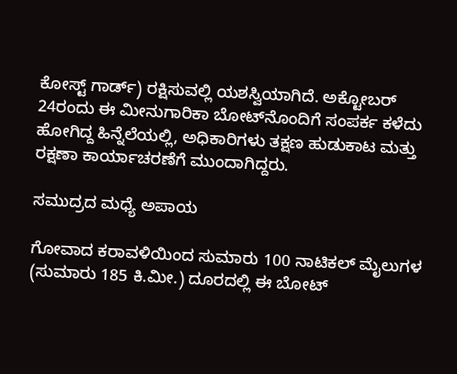ಕೋಸ್ಟ್ ಗಾರ್ಡ್) ರಕ್ಷಿಸುವಲ್ಲಿ ಯಶಸ್ವಿಯಾಗಿದೆ. ಅಕ್ಟೋಬರ್ 24ರಂದು ಈ ಮೀನುಗಾರಿಕಾ ಬೋಟ್‌ನೊಂದಿಗೆ ಸಂಪರ್ಕ ಕಳೆದು ಹೋಗಿದ್ದ ಹಿನ್ನೆಲೆಯಲ್ಲಿ, ಅಧಿಕಾರಿಗಳು ತಕ್ಷಣ ಹುಡುಕಾಟ ಮತ್ತು ರಕ್ಷಣಾ ಕಾರ್ಯಾಚರಣೆಗೆ ಮುಂದಾಗಿದ್ದರು.

ಸಮುದ್ರದ ಮಧ್ಯೆ ಅಪಾಯ

ಗೋವಾದ ಕರಾವಳಿಯಿಂದ ಸುಮಾರು 100 ನಾಟಿಕಲ್ ಮೈಲುಗಳ (ಸುಮಾರು 185 ಕಿ.ಮೀ.) ದೂರದಲ್ಲಿ ಈ ಬೋಟ್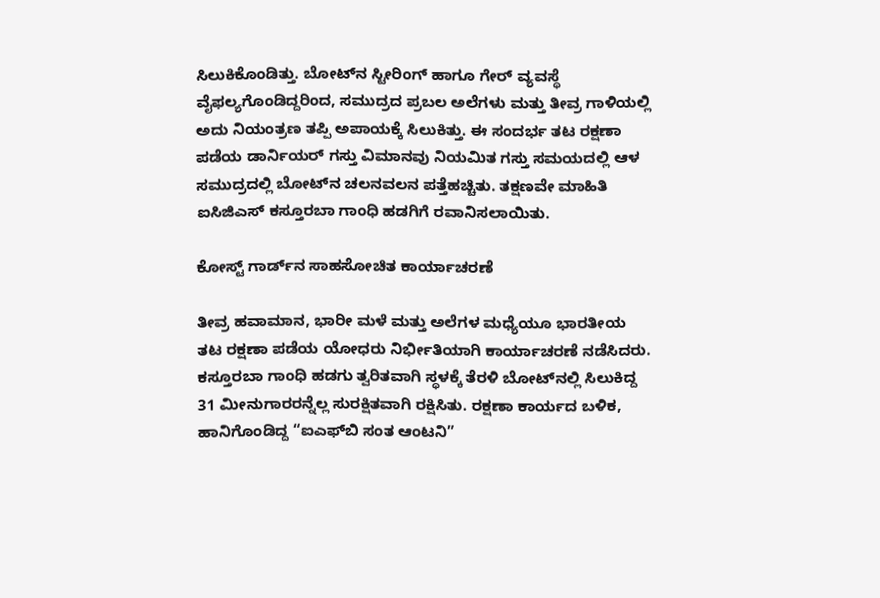ಸಿಲುಕಿಕೊಂಡಿತ್ತು. ಬೋಟ್‌ನ ಸ್ಟೀರಿಂಗ್ ಹಾಗೂ ಗೇರ್ ವ್ಯವಸ್ಥೆ ವೈಫಲ್ಯಗೊಂಡಿದ್ದರಿಂದ, ಸಮುದ್ರದ ಪ್ರಬಲ ಅಲೆಗಳು ಮತ್ತು ತೀವ್ರ ಗಾಳಿಯಲ್ಲಿ ಅದು ನಿಯಂತ್ರಣ ತಪ್ಪಿ ಅಪಾಯಕ್ಕೆ ಸಿಲುಕಿತ್ತು. ಈ ಸಂದರ್ಭ ತಟ ರಕ್ಷಣಾ ಪಡೆಯ ಡಾರ್ನಿಯರ್ ಗಸ್ತು ವಿಮಾನವು ನಿಯಮಿತ ಗಸ್ತು ಸಮಯದಲ್ಲಿ ಆಳ ಸಮುದ್ರದಲ್ಲಿ ಬೋಟ್‌ನ ಚಲನವಲನ ಪತ್ತೆಹಚ್ಚಿತು. ತಕ್ಷಣವೇ ಮಾಹಿತಿ ಐಸಿಜಿಎಸ್ ಕಸ್ತೂರಬಾ ಗಾಂಧಿ ಹಡಗಿಗೆ ರವಾನಿಸಲಾಯಿತು.

ಕೋಸ್ಟ್ ಗಾರ್ಡ್‌ನ ಸಾಹಸೋಚಿತ ಕಾರ್ಯಾಚರಣೆ

ತೀವ್ರ ಹವಾಮಾನ, ಭಾರೀ ಮಳೆ ಮತ್ತು ಅಲೆಗಳ ಮಧ್ಯೆಯೂ ಭಾರತೀಯ ತಟ ರಕ್ಷಣಾ ಪಡೆಯ ಯೋಧರು ನಿರ್ಭೀತಿಯಾಗಿ ಕಾರ್ಯಾಚರಣೆ ನಡೆಸಿದರು. ಕಸ್ತೂರಬಾ ಗಾಂಧಿ ಹಡಗು ತ್ವರಿತವಾಗಿ ಸ್ಥಳಕ್ಕೆ ತೆರಳಿ ಬೋಟ್‌ನಲ್ಲಿ ಸಿಲುಕಿದ್ದ 31 ಮೀನುಗಾರರನ್ನೆಲ್ಲ ಸುರಕ್ಷಿತವಾಗಿ ರಕ್ಷಿಸಿತು. ರಕ್ಷಣಾ ಕಾರ್ಯದ ಬಳಿಕ, ಹಾನಿಗೊಂಡಿದ್ದ “ಐಎಫ್‌ಬಿ ಸಂತ ಆಂಟನಿ”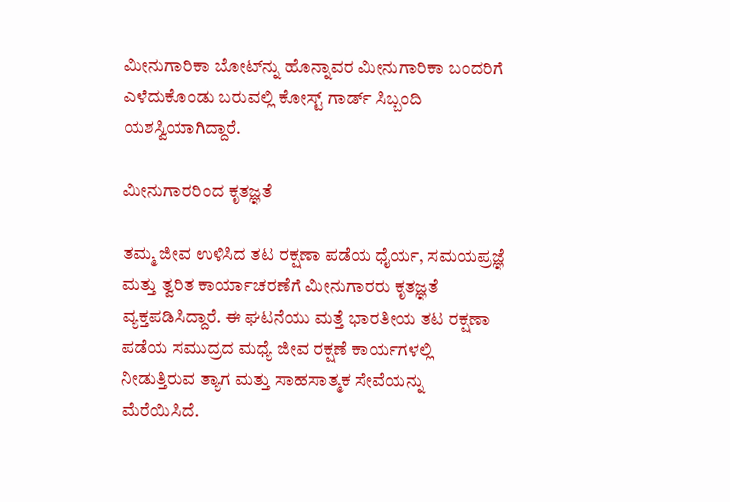ಮೀನುಗಾರಿಕಾ ಬೋಟ್‌ನ್ನು ಹೊನ್ನಾವರ ಮೀನುಗಾರಿಕಾ ಬಂದರಿಗೆ ಎಳೆದುಕೊಂಡು ಬರುವಲ್ಲಿ ಕೋಸ್ಟ್ ಗಾರ್ಡ್ ಸಿಬ್ಬಂದಿ ಯಶಸ್ವಿಯಾಗಿದ್ದಾರೆ.

ಮೀನುಗಾರರಿಂದ ಕೃತಜ್ಞತೆ

ತಮ್ಮ ಜೀವ ಉಳಿಸಿದ ತಟ ರಕ್ಷಣಾ ಪಡೆಯ ಧೈರ್ಯ, ಸಮಯಪ್ರಜ್ಞೆ ಮತ್ತು ತ್ವರಿತ ಕಾರ್ಯಾಚರಣೆಗೆ ಮೀನುಗಾರರು ಕೃತಜ್ಞತೆ ವ್ಯಕ್ತಪಡಿಸಿದ್ದಾರೆ. ಈ ಘಟನೆಯು ಮತ್ತೆ ಭಾರತೀಯ ತಟ ರಕ್ಷಣಾ ಪಡೆಯ ಸಮುದ್ರದ ಮಧ್ಯೆ ಜೀವ ರಕ್ಷಣೆ ಕಾರ್ಯಗಳಲ್ಲಿ ನೀಡುತ್ತಿರುವ ತ್ಯಾಗ ಮತ್ತು ಸಾಹಸಾತ್ಮಕ ಸೇವೆಯನ್ನು ಮೆರೆಯಿಸಿದೆ.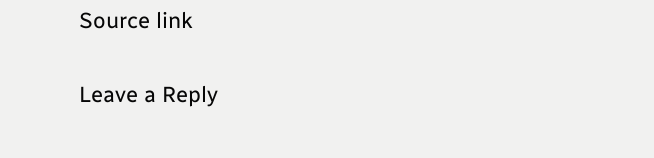Source link

Leave a Reply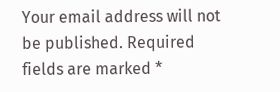Your email address will not be published. Required fields are marked *